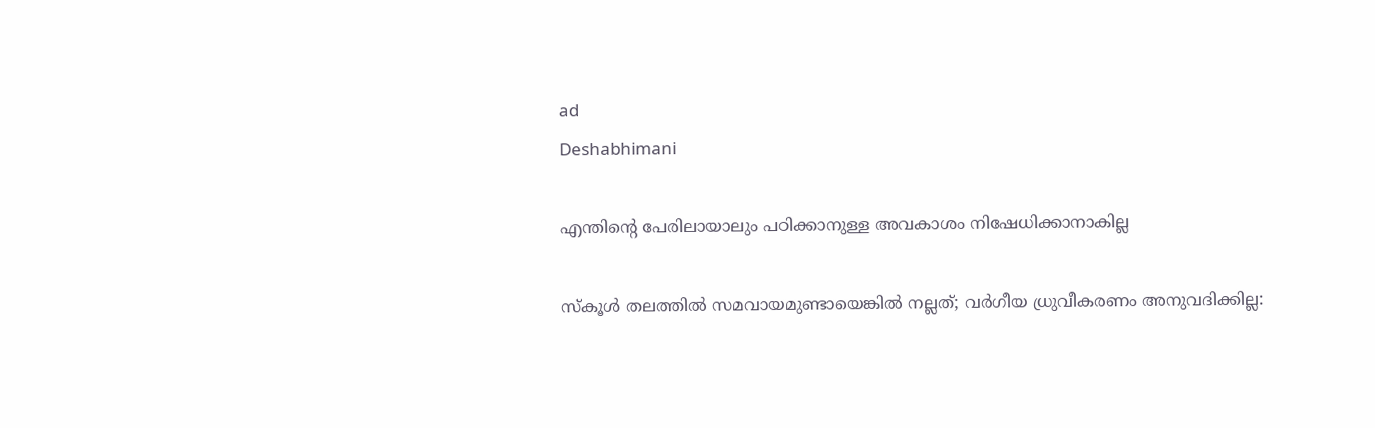ad
Deshabhimani

എന്തിന്റെ പേരിലായാലും പഠിക്കാനുള്ള അവകാശം നിഷേധിക്കാനാകില്ല

സ്കൂൾ തലത്തിൽ സമവായമുണ്ടായെങ്കിൽ നല്ലത്; വർഗീയ ധ്രുവീകരണം അനുവദിക്കില്ല: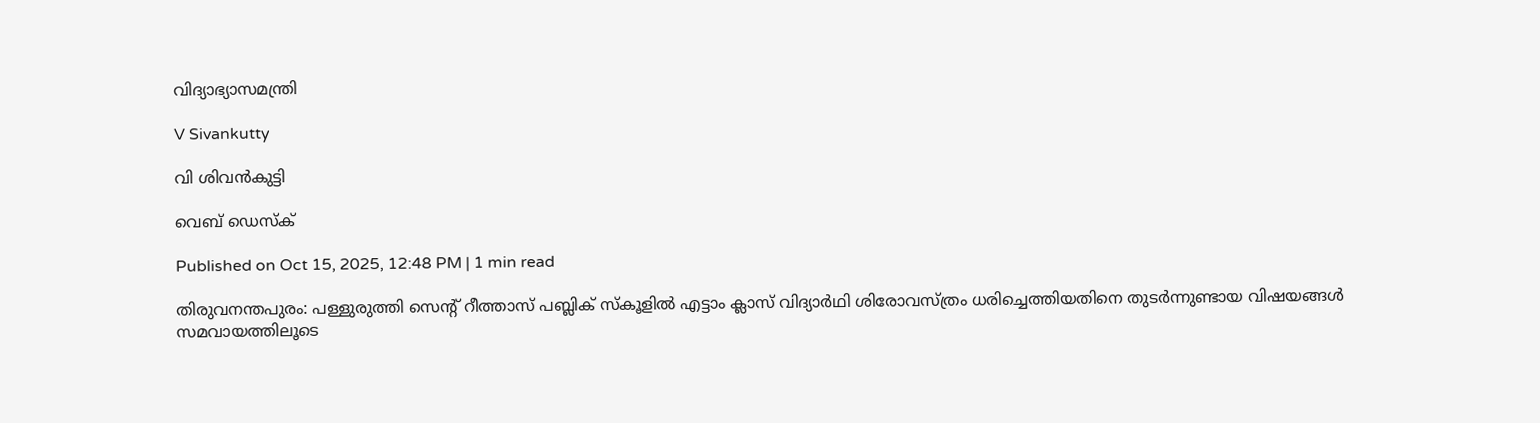വിദ്യാഭ്യാസമന്ത്രി

V Sivankutty

വി ശിവൻകുട്ടി

വെബ് ഡെസ്ക്

Published on Oct 15, 2025, 12:48 PM | 1 min read

തിരുവനന്തപുരം: പള്ളുരുത്തി സെന്റ് റീത്താസ് പബ്ലിക് സ്കൂളിൽ എട്ടാം ക്ലാസ് വിദ്യാർഥി ശിരോവസ്ത്രം ധരിച്ചെത്തിയതിനെ തുടർന്നുണ്ടായ വിഷയങ്ങൾ സമവായത്തിലൂടെ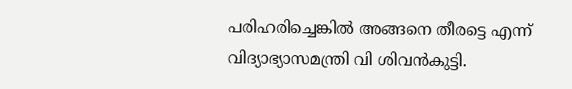പരിഹരിച്ചെങ്കിൽ അങ്ങനെ തീരട്ടെ എന്ന് വിദ്യാഭ്യാസമന്ത്രി വി ശിവൻകുട്ടി.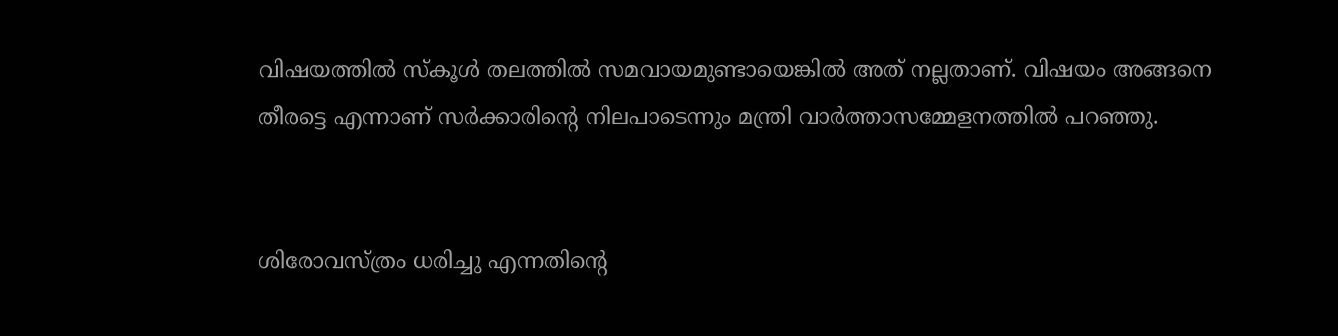വിഷയത്തിൽ സ്കൂൾ തലത്തിൽ സമവായമുണ്ടായെങ്കിൽ അത് നല്ലതാണ്. വിഷയം അങ്ങനെ തീരട്ടെ എന്നാണ് സർക്കാരിന്റെ നിലപാടെന്നും മന്ത്രി വാർത്താസമ്മേളനത്തിൽ പറഞ്ഞു.


ശിരോവസ്ത്രം ധരിച്ചു എന്നതിന്റെ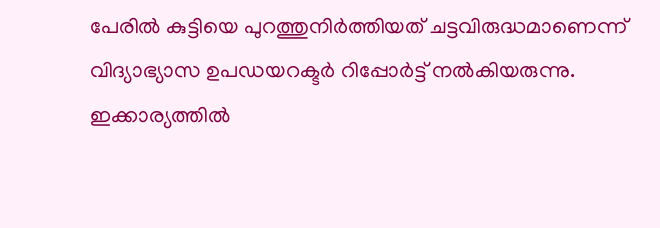പേരിൽ കുട്ടിയെ പുറത്തുനിർത്തിയത് ചട്ടവിരുദ്ധമാണെന്ന് വിദ്യാഭ്യാസ ഉപഡയറക്ടർ റിപ്പോർട്ട് നൽകിയരുന്നു. ഇക്കാര്യത്തിൽ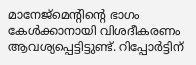മാനേജ്മെന്റിന്റെ ഭാഗം കേൾക്കാനായി വിശദീകരണം ആവശ്യപ്പെട്ടിട്ടുണ്ട്. റിപ്പോർട്ടിന്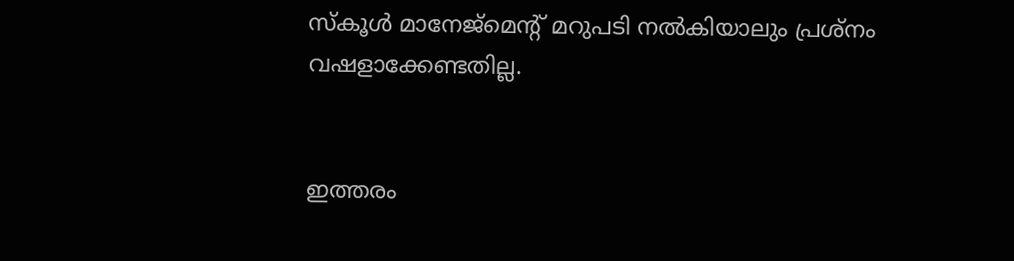സ്കൂൾ മാനേജ്മെന്റ് മറുപടി നൽകിയാലും പ്രശ്നം വഷളാക്കേണ്ടതില്ല.


ഇത്തരം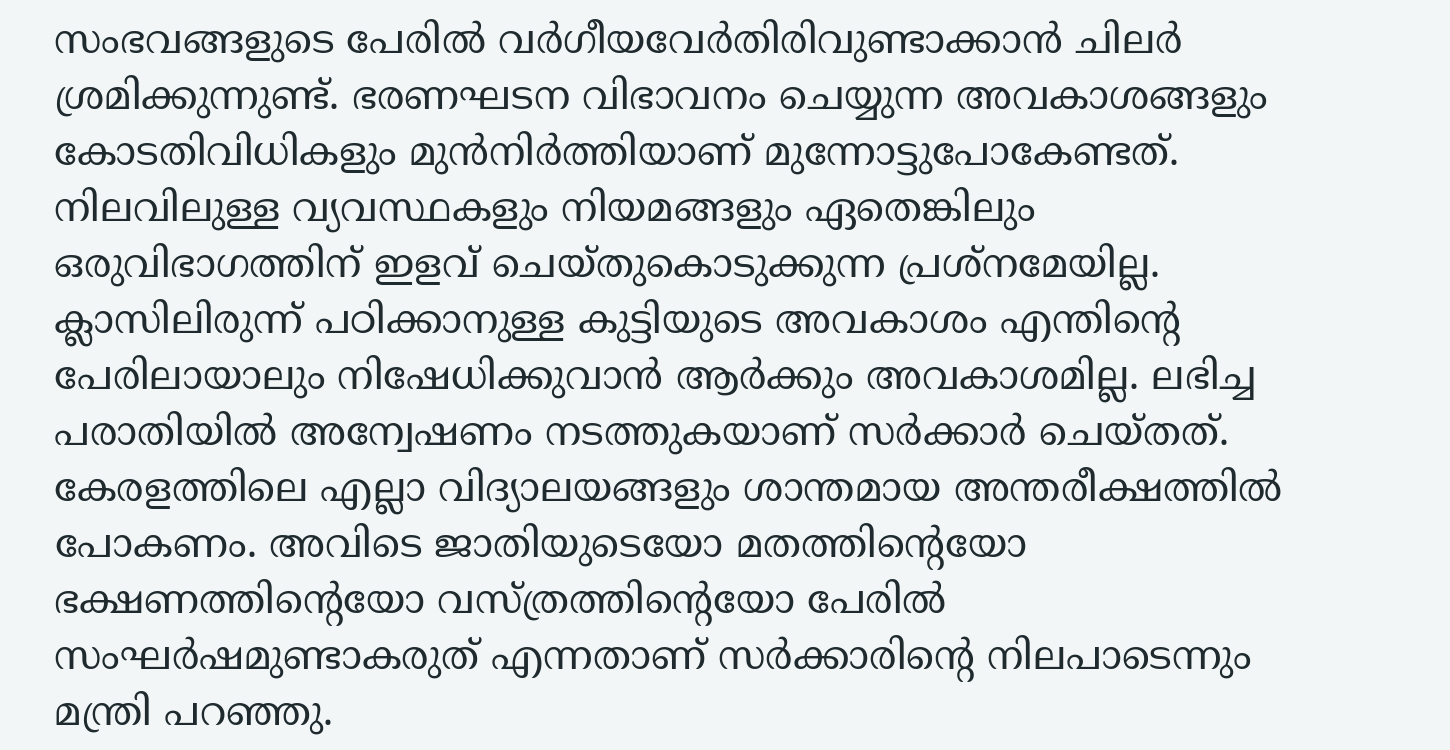സംഭവങ്ങളുടെ പേരിൽ വർഗീയവേർതിരിവുണ്ടാക്കാൻ ചിലർ ശ്രമിക്കുന്നുണ്ട്. ഭരണഘടന വിഭാവനം ചെയ്യുന്ന അവകാശങ്ങളും കോടതിവിധികളും മുൻനിർത്തിയാണ് മുന്നോട്ടുപോകേണ്ടത്. നിലവിലുള്ള വ്യവസ്ഥകളും നിയമങ്ങളും ഏതെങ്കിലും ഒരുവിഭാഗത്തിന് ഇളവ് ചെയ്തുകൊടുക്കുന്ന പ്രശ്നമേയില്ല. ക്ലാസിലിരുന്ന് പഠിക്കാനുള്ള കുട്ടിയുടെ അവകാശം എന്തിന്റെ പേരിലായാലും നിഷേധിക്കുവാൻ ആർക്കും അവകാശമില്ല. ലഭിച്ച പരാതിയിൽ അന്വേഷണം നടത്തുകയാണ് സർക്കാർ ചെയ്തത്. കേരളത്തിലെ എല്ലാ വിദ്യാലയങ്ങളും ശാന്തമായ അന്തരീക്ഷത്തിൽ പോകണം. അവിടെ ജാതിയുടെയോ മതത്തിന്റെയോ ഭക്ഷണത്തിന്റെയോ വസ്ത്രത്തിന്റെയോ പേരിൽ സംഘർഷമുണ്ടാകരുത് എന്നതാണ് സർക്കാരിന്റെ നിലപാടെന്നും മന്ത്രി പറഞ്ഞു.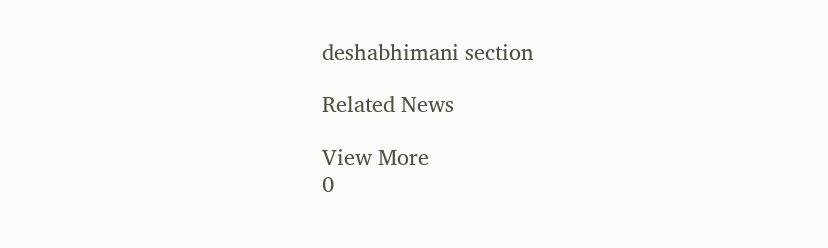deshabhimani section

Related News

View More
0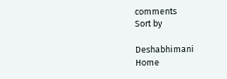comments
Sort by

Deshabhimani
Home